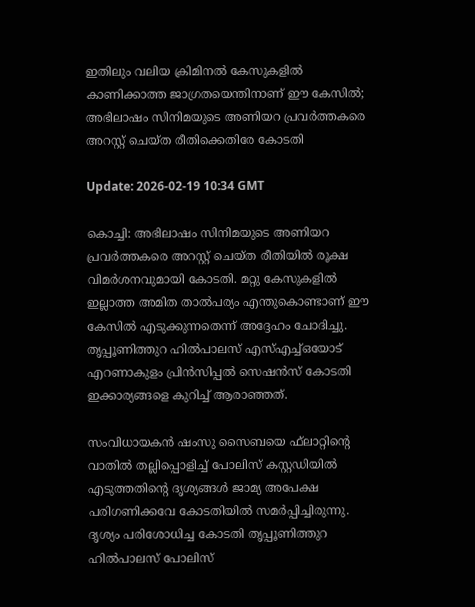ഇതിലും വലിയ ക്രിമിനല്‍ കേസുകളില്‍ കാണിക്കാത്ത ജാഗ്രതയെന്തിനാണ് ഈ കേസില്‍; അഭിലാഷം സിനിമയുടെ അണിയറ പ്രവര്‍ത്തകരെ അറസ്റ്റ് ചെയ്ത രീതിക്കെതിരേ കോടതി

Update: 2026-02-19 10:34 GMT

കൊച്ചി: അഭിലാഷം സിനിമയുടെ അണിയറ പ്രവര്‍ത്തകരെ അറസ്റ്റ് ചെയ്ത രീതിയില്‍ രൂക്ഷ വിമര്‍ശനവുമായി കോടതി. മറ്റു കേസുകളില്‍ ഇല്ലാത്ത അമിത താല്‍പര്യം എന്തുകൊണ്ടാണ് ഈ കേസില്‍ എടുക്കുന്നതെന്ന് അദ്ദേഹം ചോദിച്ചു. തൃപ്പൂണിത്തുറ ഹില്‍പാലസ് എസ്എച്ച്ഒയോട് എറണാകുളം പ്രിന്‍സിപ്പല്‍ സെഷന്‍സ് കോടതി ഇക്കാര്യങ്ങളെ കുറിച്ച് ആരാഞ്ഞത്.

സംവിധായകന്‍ ഷംസു സൈബയെ ഫ്‌ലാറ്റിന്റെ വാതില്‍ തല്ലിപ്പൊളിച്ച് പോലിസ് കസ്റ്റഡിയില്‍ എടുത്തതിന്റെ ദൃശ്യങ്ങള്‍ ജാമ്യ അപേക്ഷ പരിഗണിക്കവേ കോടതിയില്‍ സമര്‍പ്പിച്ചിരുന്നു. ദൃശ്യം പരിശോധിച്ച കോടതി തൃപ്പൂണിത്തുറ ഹില്‍പാലസ് പോലിസ്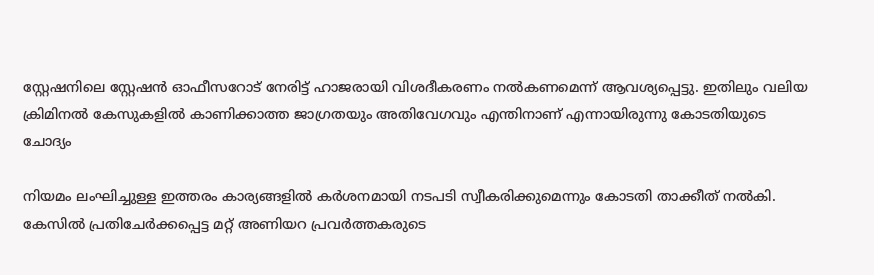സ്റ്റേഷനിലെ സ്റ്റേഷന്‍ ഓഫീസറോട് നേരിട്ട് ഹാജരായി വിശദീകരണം നല്‍കണമെന്ന് ആവശ്യപ്പെട്ടു. ഇതിലും വലിയ ക്രിമിനല്‍ കേസുകളില്‍ കാണിക്കാത്ത ജാഗ്രതയും അതിവേഗവും എന്തിനാണ് എന്നായിരുന്നു കോടതിയുടെ ചോദ്യം

നിയമം ലംഘിച്ചുള്ള ഇത്തരം കാര്യങ്ങളില്‍ കര്‍ശനമായി നടപടി സ്വീകരിക്കുമെന്നും കോടതി താക്കീത് നല്‍കി. കേസില്‍ പ്രതിചേര്‍ക്കപ്പെട്ട മറ്റ് അണിയറ പ്രവര്‍ത്തകരുടെ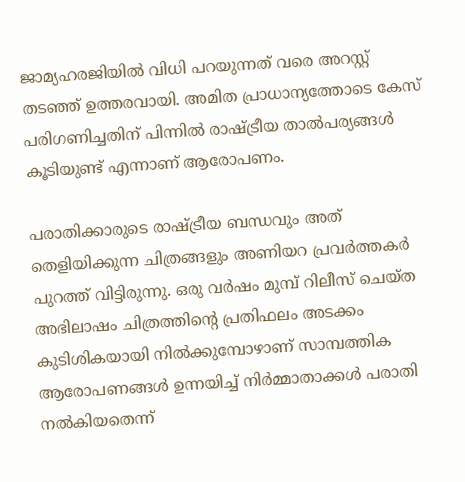ജാമ്യഹരജിയില്‍ വിധി പറയുന്നത് വരെ അറസ്റ്റ് തടഞ്ഞ് ഉത്തരവായി. അമിത പ്രാധാന്യത്തോടെ കേസ് പരിഗണിച്ചതിന് പിന്നില്‍ രാഷ്ട്രീയ താല്‍പര്യങ്ങള്‍ കൂടിയുണ്ട് എന്നാണ് ആരോപണം.

പരാതിക്കാരുടെ രാഷ്ട്രീയ ബന്ധവും അത് തെളിയിക്കുന്ന ചിത്രങ്ങളും അണിയറ പ്രവര്‍ത്തകര്‍ പുറത്ത് വിട്ടിരുന്നു. ഒരു വര്‍ഷം മുമ്പ് റിലീസ് ചെയ്ത അഭിലാഷം ചിത്രത്തിന്റെ പ്രതിഫലം അടക്കം കുടിശികയായി നില്‍ക്കുമ്പോഴാണ് സാമ്പത്തിക ആരോപണങ്ങള്‍ ഉന്നയിച്ച് നിര്‍മ്മാതാക്കള്‍ പരാതി നല്‍കിയതെന്ന്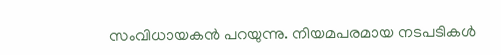സംവിധായകന്‍ പറയുന്നു. നിയമപരമായ നടപടികള്‍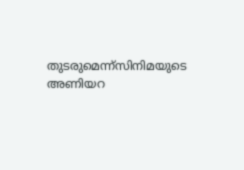തുടരുമെന്ന്‌സിനിമയുടെ അണിയറ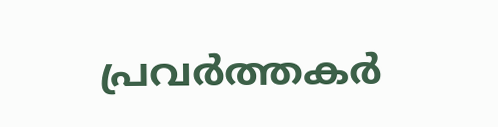പ്രവര്‍ത്തകര്‍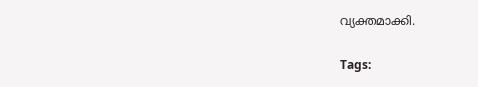വ്യക്തമാക്കി.

Tags: